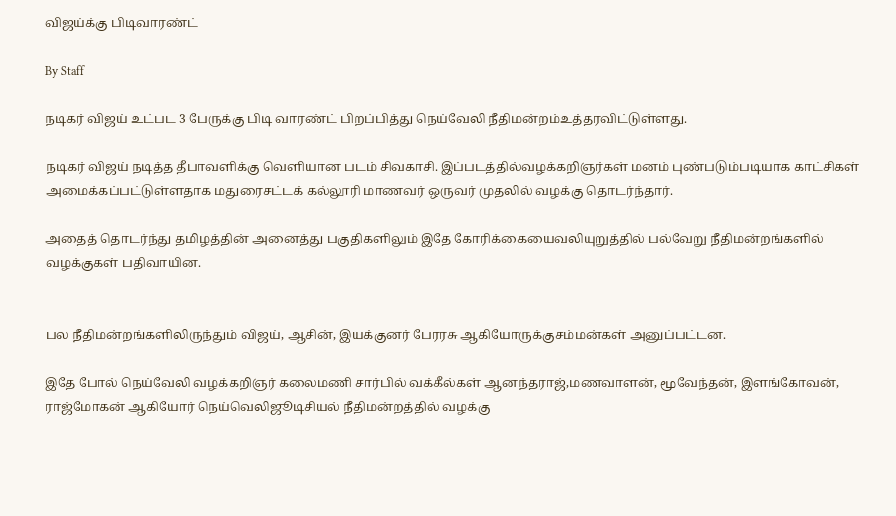விஜய்க்கு பிடிவாரண்ட்

By Staff

நடிகர் விஜய் உட்பட 3 பேருக்கு பிடி வாரண்ட் பிறப்பித்து நெய்வேலி நீதிமன்றம்உத்தரவிட்டுள்ளது.

நடிகர் விஜய் நடித்த தீபாவளிக்கு வெளியான படம் சிவகாசி. இப்படத்தில்வழக்கறிஞர்கள் மனம் புண்படும்படியாக காட்சிகள் அமைக்கப்பட்டுள்ளதாக மதுரைசட்டக் கல்லூரி மாணவர் ஒருவர் முதலில் வழக்கு தொடர்ந்தார்.

அதைத் தொடர்ந்து தமிழத்தின் அனைத்து பகுதிகளிலும் இதே கோரிக்கையைவலியுறுத்தில் பல்வேறு நீதிமன்றங்களில் வழக்குகள் பதிவாயின.


பல நீதிமன்றங்களிலிருந்தும் விஜய், ஆசின், இயக்குனர் பேரரசு ஆகியோருக்குசம்மன்கள் அனுப்பட்டன.

இதே போல் நெய்வேலி வழக்கறிஞர் கலைமணி சார்பில் வக்கீல்கள் ஆனந்தராஜ்,மணவாளன், மூவேந்தன், இளங்கோவன், ராஜ்மோகன் ஆகியோர் நெய்வெலிஜூடிசியல் நீதிமன்றத்தில் வழக்கு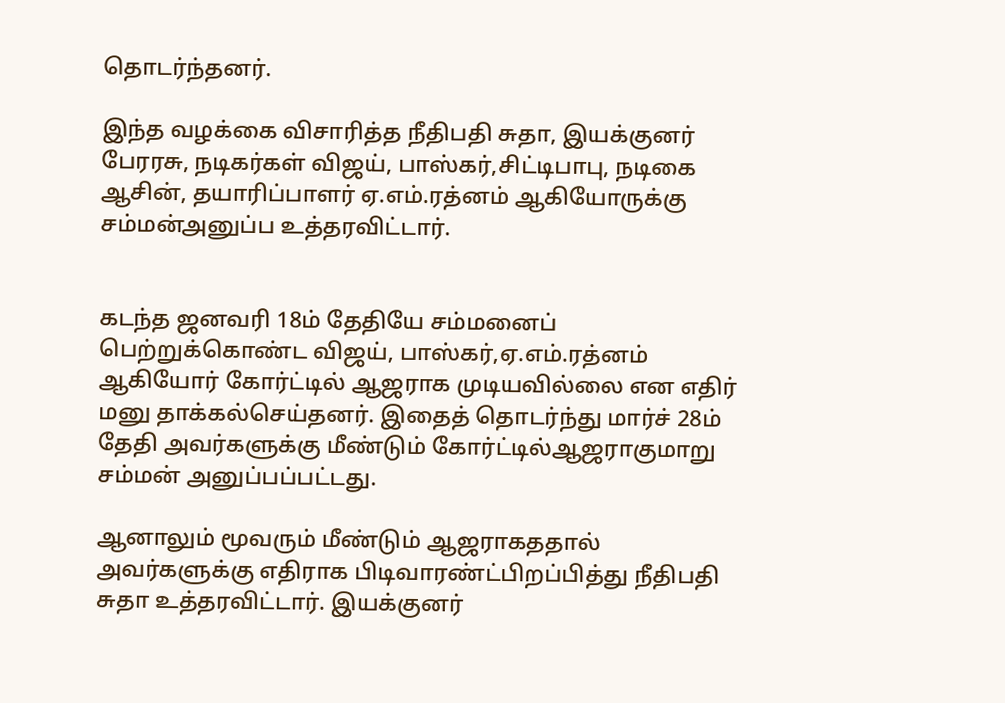தொடர்ந்தனர்.

இந்த வழக்கை விசாரித்த நீதிபதி சுதா, இயக்குனர் பேரரசு, நடிகர்கள் விஜய், பாஸ்கர்,சிட்டிபாபு, நடிகை ஆசின், தயாரிப்பாளர் ஏ.எம்.ரத்னம் ஆகியோருக்கு சம்மன்அனுப்ப உத்தரவிட்டார்.


கடந்த ஜனவரி 18ம் தேதியே சம்மனைப் பெற்றுக்கொண்ட விஜய், பாஸ்கர்,ஏ.எம்.ரத்னம் ஆகியோர் கோர்ட்டில் ஆஜராக முடியவில்லை என எதிர் மனு தாக்கல்செய்தனர். இதைத் தொடர்ந்து மார்ச் 28ம் தேதி அவர்களுக்கு மீண்டும் கோர்ட்டில்ஆஜராகுமாறு சம்மன் அனுப்பப்பட்டது.

ஆனாலும் மூவரும் மீண்டும் ஆஜராகததால் அவர்களுக்கு எதிராக பிடிவாரண்ட்பிறப்பித்து நீதிபதி சுதா உத்தரவிட்டார். இயக்குனர்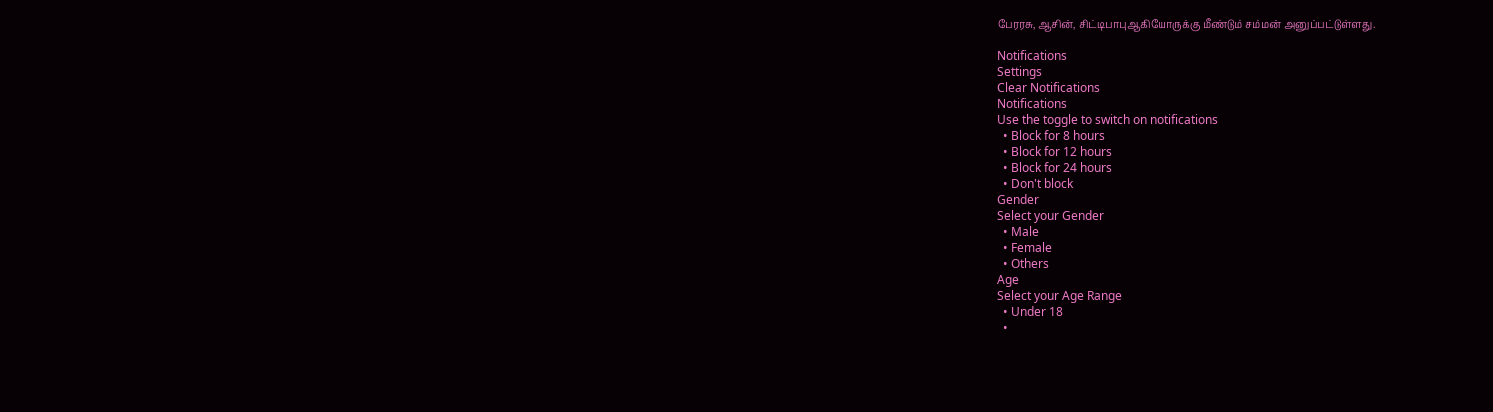பேரரசு, ஆசின், சிட்டிபாபுஆகியோருக்கு மீண்டும் சம்மன் அனுப்பட்டுள்ளது.

Notifications
Settings
Clear Notifications
Notifications
Use the toggle to switch on notifications
  • Block for 8 hours
  • Block for 12 hours
  • Block for 24 hours
  • Don't block
Gender
Select your Gender
  • Male
  • Female
  • Others
Age
Select your Age Range
  • Under 18
  •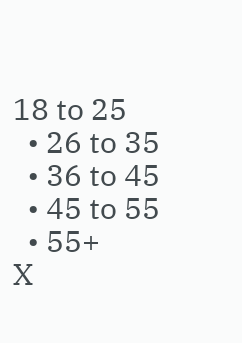18 to 25
  • 26 to 35
  • 36 to 45
  • 45 to 55
  • 55+
X